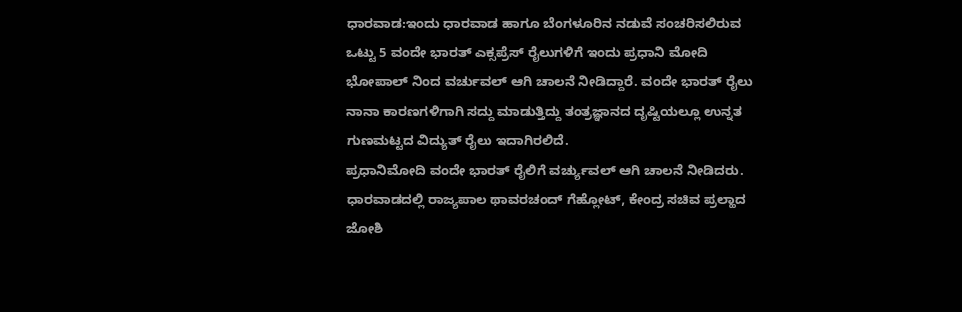ಧಾರವಾಡ:ಇಂದು ಧಾರವಾಡ ಹಾಗೂ ಬೆಂಗಳೂರಿನ ನಡುವೆ ಸಂಚರಿಸಲಿರುವ ಒಟ್ಟು 5 ವಂದೇ ಭಾರತ್ ಎಕ್ಸಪ್ರೆಸ್ ರೈಲುಗಳಿಗೆ ಇಂದು ಪ್ರಧಾನಿ ಮೋದಿ ಭೋಪಾಲ್ ನಿಂದ ವರ್ಚುವಲ್ ಆಗಿ ಚಾಲನೆ ನೀಡಿದ್ದಾರೆ. ವಂದೇ ಭಾರತ್ ರೈಲು ನಾನಾ ಕಾರಣಗಳಿಗಾಗಿ ಸದ್ದು ಮಾಡುತ್ತಿದ್ದು ತಂತ್ರಜ್ಞಾನದ ದೃಷ್ಟಿಯಲ್ಲೂ ಉನ್ನತ ಗುಣಮಟ್ಟದ ವಿದ್ಯುತ್ ರೈಲು ಇದಾಗಿರಲಿದೆ.
ಪ್ರಧಾನಿಮೋದಿ ವಂದೇ ಭಾರತ್ ರೈಲಿಗೆ ವರ್ಚ್ಯುವಲ್ ಆಗಿ ಚಾಲನೆ ನೀಡಿದರು. ಧಾರವಾಡದಲ್ಲಿ ರಾಜ್ಯಪಾಲ ಥಾವರಚಂದ್ ಗೆಹ್ಲೋಟ್, ಕೇಂದ್ರ ಸಚಿವ ಪ್ರಲ್ಹಾದ ಜೋಶಿ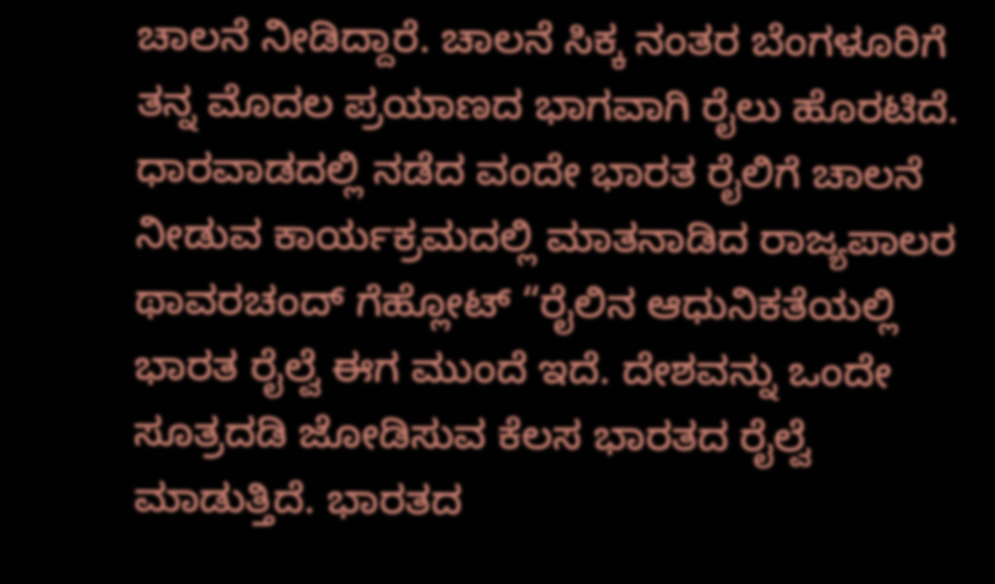ಚಾಲನೆ ನೀಡಿದ್ದಾರೆ. ಚಾಲನೆ ಸಿಕ್ಕ ನಂತರ ಬೆಂಗಳೂರಿಗೆ ತನ್ನ ಮೊದಲ ಪ್ರಯಾಣದ ಭಾಗವಾಗಿ ರೈಲು ಹೊರಟಿದೆ.
ಧಾರವಾಡದಲ್ಲಿ ನಡೆದ ವಂದೇ ಭಾರತ ರೈಲಿಗೆ ಚಾಲನೆ ನೀಡುವ ಕಾರ್ಯಕ್ರಮದಲ್ಲಿ ಮಾತನಾಡಿದ ರಾಜ್ಯಪಾಲರ ಥಾವರಚಂದ್ ಗೆಹ್ಲೋಟ್ “ರೈಲಿನ ಆಧುನಿಕತೆಯಲ್ಲಿ ಭಾರತ ರೈಲ್ವೆ ಈಗ ಮುಂದೆ ಇದೆ. ದೇಶವನ್ನು ಒಂದೇ ಸೂತ್ರದಡಿ ಜೋಡಿಸುವ ಕೆಲಸ ಭಾರತದ ರೈಲ್ವೆ ಮಾಡುತ್ತಿದೆ. ಭಾರತದ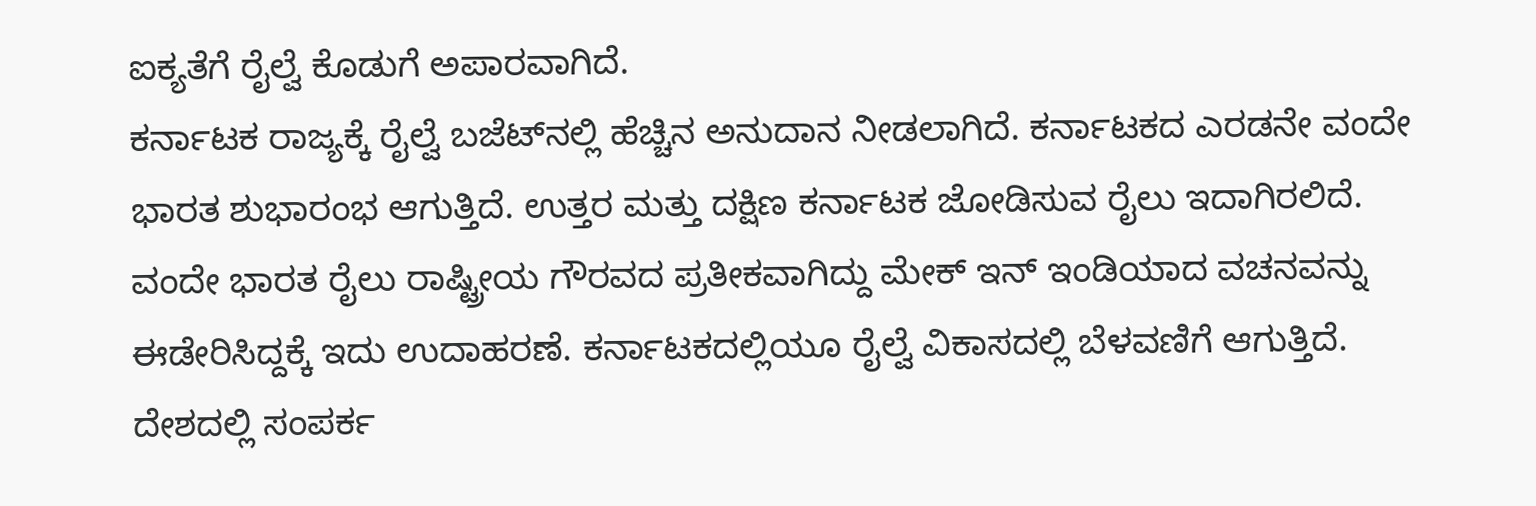ಐಕ್ಯತೆಗೆ ರೈಲ್ವೆ ಕೊಡುಗೆ ಅಪಾರವಾಗಿದೆ.
ಕರ್ನಾಟಕ ರಾಜ್ಯಕ್ಕೆ ರೈಲ್ವೆ ಬಜೆಟ್‌ನಲ್ಲಿ ಹೆಚ್ಚಿನ ಅನುದಾನ ನೀಡಲಾಗಿದೆ. ಕರ್ನಾಟಕದ ಎರಡನೇ ವಂದೇ ಭಾರತ ಶುಭಾರಂಭ ಆಗುತ್ತಿದೆ. ಉತ್ತರ ಮತ್ತು ದಕ್ಷಿಣ ಕರ್ನಾಟಕ ಜೋಡಿಸುವ ರೈಲು ಇದಾಗಿರಲಿದೆ.
ವಂದೇ ಭಾರತ ರೈಲು ರಾಷ್ಟ್ರೀಯ ಗೌರವದ ಪ್ರತೀಕವಾಗಿದ್ದು ಮೇಕ್ ಇನ್ ಇಂಡಿಯಾದ ವಚನವನ್ನು ಈಡೇರಿಸಿದ್ದಕ್ಕೆ ಇದು ಉದಾಹರಣೆ. ಕರ್ನಾಟಕದಲ್ಲಿಯೂ ರೈಲ್ವೆ ವಿಕಾಸದಲ್ಲಿ ಬೆಳವಣಿಗೆ ಆಗುತ್ತಿದೆ. ದೇಶದಲ್ಲಿ ಸಂಪರ್ಕ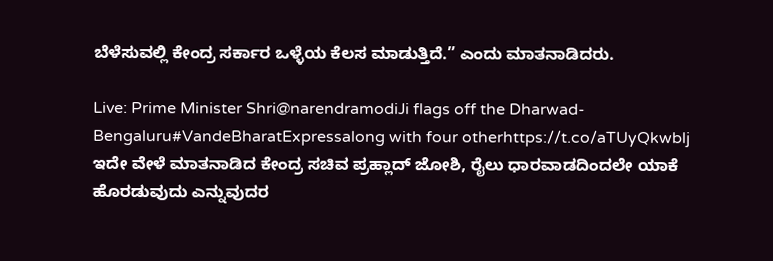ಬೆಳೆಸುವಲ್ಲಿ ಕೇಂದ್ರ ಸರ್ಕಾರ ಒಳ್ಳೆಯ ಕೆಲಸ ಮಾಡುತ್ತಿದೆ.” ಎಂದು ಮಾತನಾಡಿದರು.

Live: Prime Minister Shri@narendramodiJi flags off the Dharwad-Bengaluru#VandeBharatExpressalong with four otherhttps://t.co/aTUyQkwblj
ಇದೇ ವೇಳೆ ಮಾತನಾಡಿದ ಕೇಂದ್ರ ಸಚಿವ ಪ್ರಹ್ಲಾದ್ ಜೋಶಿ, ರೈಲು ಧಾರವಾಡದಿಂದಲೇ ಯಾಕೆ ಹೊರಡುವುದು ಎನ್ನುವುದರ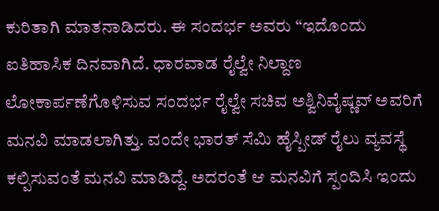ಕುರಿತಾಗಿ ಮಾತನಾಡಿದರು. ಈ ಸಂದರ್ಭ ಅವರು “ಇದೊಂದು ಐತಿಹಾಸಿಕ ದಿನವಾಗಿದೆ. ಧಾರವಾಡ ರೈಲ್ವೇ ನಿಲ್ದಾಣ ಲೋಕಾರ್ಪಣೆಗೊಳಿಸುವ ಸಂದರ್ಭ ರೈಲ್ವೇ ಸಚಿವ ಅಶ್ವಿನಿ‌ವೈಷ್ಣವ್ ಅವರಿಗೆ ಮನವಿ ಮಾಡಲಾಗಿತ್ತು. ವಂದೇ ಭಾರತ್ ಸೆಮಿ ಹೈಸ್ಪೀಡ್ ರೈಲು ವ್ಯವಸ್ಥೆ ಕಲ್ಪಿಸುವಂತೆ ಮನವಿ ಮಾಡಿದ್ದೆ. ಅದರಂತೆ ಆ ಮನವಿಗೆ ಸ್ಪಂದಿಸಿ‌ ಇಂದು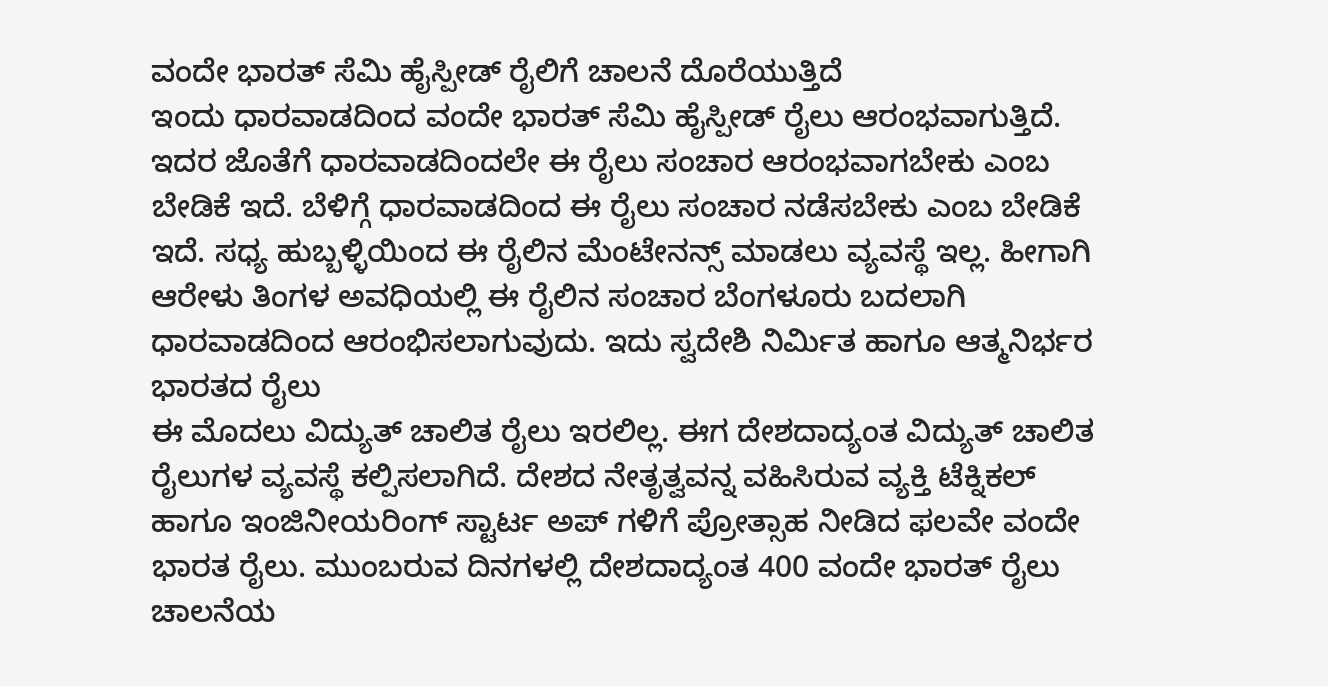ವಂದೇ ಭಾರತ್ ಸೆಮಿ ಹೈಸ್ಪೀಡ್ ರೈಲಿಗೆ ಚಾಲನೆ ದೊರೆಯುತ್ತಿದೆ
ಇಂದು ಧಾರವಾಡದಿಂದ ವಂದೇ ಭಾರತ್ ಸೆಮಿ ಹೈಸ್ಪೀಡ್ ರೈಲು ಆರಂಭವಾಗುತ್ತಿದೆ. ಇದರ ಜೊತೆಗೆ ಧಾರವಾಡದಿಂದಲೇ ಈ ರೈಲು ಸಂಚಾರ ಆರಂಭವಾಗಬೇಕು ಎಂಬ ಬೇಡಿಕೆ ಇದೆ. ಬೆಳಿಗ್ಗೆ ಧಾರವಾಡದಿಂದ ಈ ರೈಲು ಸಂಚಾರ ನಡೆಸಬೇಕು ಎಂಬ ಬೇಡಿಕೆ ಇದೆ. ಸಧ್ಯ ಹುಬ್ಬಳ್ಳಿಯಿಂದ ಈ ರೈಲಿನ ಮೆಂಟೇನನ್ಸ್ ಮಾಡಲು ವ್ಯವಸ್ಥೆ ಇಲ್ಲ. ಹೀಗಾಗಿ ಆರೇಳು ತಿಂಗಳ ಅವಧಿಯಲ್ಲಿ ಈ ರೈಲಿನ ಸಂಚಾರ ಬೆಂಗಳೂರು ಬದಲಾಗಿ ಧಾರವಾಡದಿಂದ ಆರಂಭಿಸಲಾಗುವುದು. ಇದು ಸ್ವದೇಶಿ ನಿರ್ಮಿತ ಹಾಗೂ ಆತ್ಮ‌ನಿರ್ಭರ ಭಾರತದ ರೈಲು
ಈ ಮೊದಲು ವಿದ್ಯುತ್ ಚಾಲಿತ ರೈಲು ಇರಲಿಲ್ಲ. ಈಗ ದೇಶದಾದ್ಯಂತ ವಿದ್ಯುತ್ ಚಾಲಿತ ರೈಲುಗಳ ವ್ಯವಸ್ಥೆ ಕಲ್ಪಿಸಲಾಗಿದೆ. ದೇಶದ ನೇತೃತ್ವವನ್ನ ವಹಿಸಿರುವ ವ್ಯಕ್ತಿ ಟೆಕ್ನಿಕಲ್ ಹಾಗೂ ಇಂಜಿನೀಯರಿಂಗ್ ಸ್ಟಾರ್ಟ ಅಪ್ ಗಳಿಗೆ ಪ್ರೋತ್ಸಾಹ ನೀಡಿದ ಫಲವೇ ವಂದೇ ಭಾರತ ರೈಲು. ಮುಂಬರುವ ದಿನಗಳಲ್ಲಿ ದೇಶದಾದ್ಯಂತ 400 ವಂದೇ ಭಾರತ್ ರೈಲು ಚಾಲನೆಯ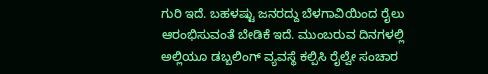ಗುರಿ ಇದೆ. ಬಹಳಷ್ಟು ಜನರದ್ದು ಬೆಳಗಾವಿಯಿಂದ ರೈಲು ಆರಂಭಿಸುವಂತೆ ಬೇಡಿಕೆ ಇದೆ. ಮುಂಬರುವ ದಿನಗಳಲ್ಲಿ ಅಲ್ಲಿಯೂ ಡಬ್ಬಲಿಂಗ್ ವ್ಯವಸ್ಥೆ ಕಲ್ಪಿಸಿ ರೈಲ್ವೇ ಸಂಚಾರ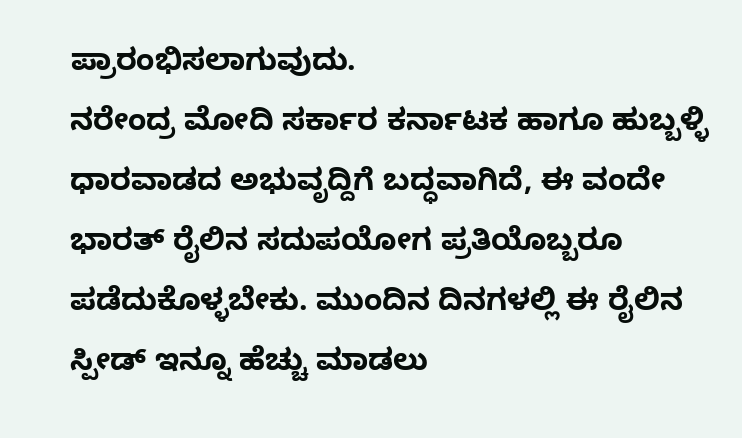ಪ್ರಾರಂಭಿಸಲಾಗುವುದು.
ನರೇಂದ್ರ ಮೋದಿ ಸರ್ಕಾರ ಕರ್ನಾಟಕ ಹಾಗೂ ಹುಬ್ಬಳ್ಳಿ ಧಾರವಾಡದ ಅಭುವೃದ್ದಿಗೆ ಬದ್ಧವಾಗಿದೆ, ಈ ವಂದೇ ಭಾರತ್ ರೈಲಿನ ಸದುಪಯೋಗ ಪ್ರತಿಯೊಬ್ಬರೂ ಪಡೆದುಕೊಳ್ಳಬೇಕು. ಮುಂದಿನ ದಿನಗಳಲ್ಲಿ ಈ ರೈಲಿನ ಸ್ಪೀಡ್ ಇನ್ನೂ ಹೆಚ್ಚು ಮಾಡಲು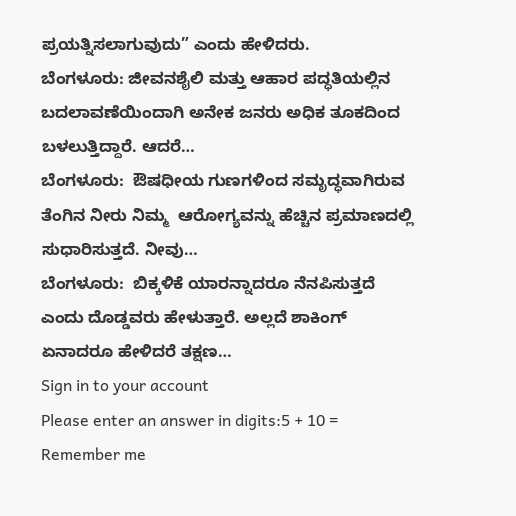ಪ್ರಯತ್ನಿಸಲಾಗುವುದು” ಎಂದು ಹೇಳಿದರು.
ಬೆಂಗಳೂರು: ಜೀವನಶೈಲಿ ಮತ್ತು ಆಹಾರ ಪದ್ಧತಿಯಲ್ಲಿನ ಬದಲಾವಣೆಯಿಂದಾಗಿ ಅನೇಕ ಜನರು ಅಧಿಕ ತೂಕದಿಂದ ಬಳಲುತ್ತಿದ್ದಾರೆ. ಆದರೆ…
ಬೆಂಗಳೂರು:  ಔಷಧೀಯ ಗುಣಗಳಿಂದ ಸಮೃದ್ಧವಾಗಿರುವ ತೆಂಗಿನ ನೀರು ನಿಮ್ಮ  ಆರೋಗ್ಯವನ್ನು ಹೆಚ್ಚಿನ ಪ್ರಮಾಣದಲ್ಲಿ ಸುಧಾರಿಸುತ್ತದೆ. ನೀವು…
ಬೆಂಗಳೂರು:  ಬಿಕ್ಕಳಿಕೆ ಯಾರನ್ನಾದರೂ ನೆನಪಿಸುತ್ತದೆ ಎಂದು ದೊಡ್ಡವರು ಹೇಳುತ್ತಾರೆ. ಅಲ್ಲದೆ ಶಾಕಿಂಗ್ ಏನಾದರೂ ಹೇಳಿದರೆ ತಕ್ಷಣ…
Sign in to your account
Please enter an answer in digits:5 + 10 =
Remember me